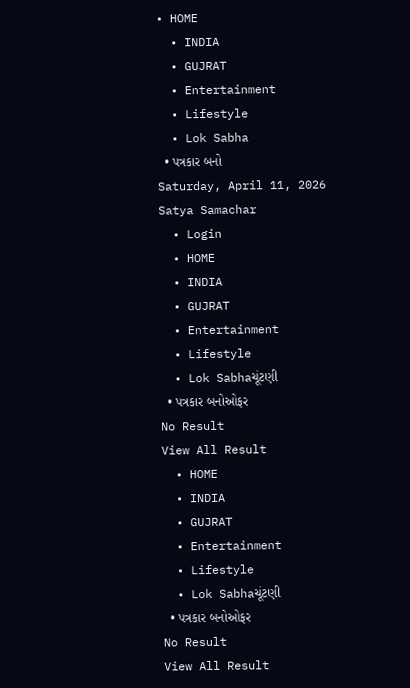• HOME
  • INDIA
  • GUJRAT
  • Entertainment
  • Lifestyle
  • Lok Sabha
  • પત્રકાર બનો
Saturday, April 11, 2026
Satya Samachar
  • Login
  • HOME
  • INDIA
  • GUJRAT
  • Entertainment
  • Lifestyle
  • Lok Sabhaચૂંટણી
  • પત્રકાર બનોઓફર
No Result
View All Result
  • HOME
  • INDIA
  • GUJRAT
  • Entertainment
  • Lifestyle
  • Lok Sabhaચૂંટણી
  • પત્રકાર બનોઓફર
No Result
View All Result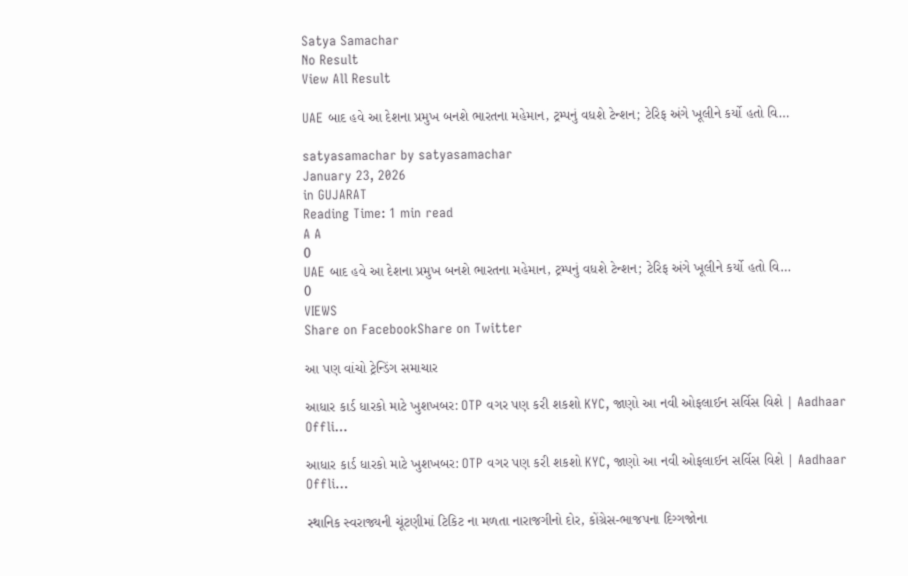Satya Samachar
No Result
View All Result

UAE બાદ હવે આ દેશના પ્રમુખ બનશે ભારતના મહેમાન, ટ્રમ્પનું વધશે ટેન્શન; ટેરિફ અંગે ખૂલીને કર્યો હતો વિ…

satyasamachar by satyasamachar
January 23, 2026
in GUJARAT
Reading Time: 1 min read
A A
0
UAE બાદ હવે આ દેશના પ્રમુખ બનશે ભારતના મહેમાન, ટ્રમ્પનું વધશે ટેન્શન; ટેરિફ અંગે ખૂલીને કર્યો હતો વિ…
0
VIEWS
Share on FacebookShare on Twitter

આ પણ વાંચો ટ્રેન્ડિંગ સમાચાર

આધાર કાર્ડ ધારકો માટે ખુશખબર: OTP વગર પણ કરી શકશો KYC, જાણો આ નવી ઓફલાઈન સર્વિસ વિશે | Aadhaar Offli…

આધાર કાર્ડ ધારકો માટે ખુશખબર: OTP વગર પણ કરી શકશો KYC, જાણો આ નવી ઓફલાઈન સર્વિસ વિશે | Aadhaar Offli…

સ્થાનિક સ્વરાજ્યની ચૂંટણીમાં ટિકિટ ના મળતા નારાજગીનો દોર, કોંગ્રેસ-ભાજપના દિગ્ગજોના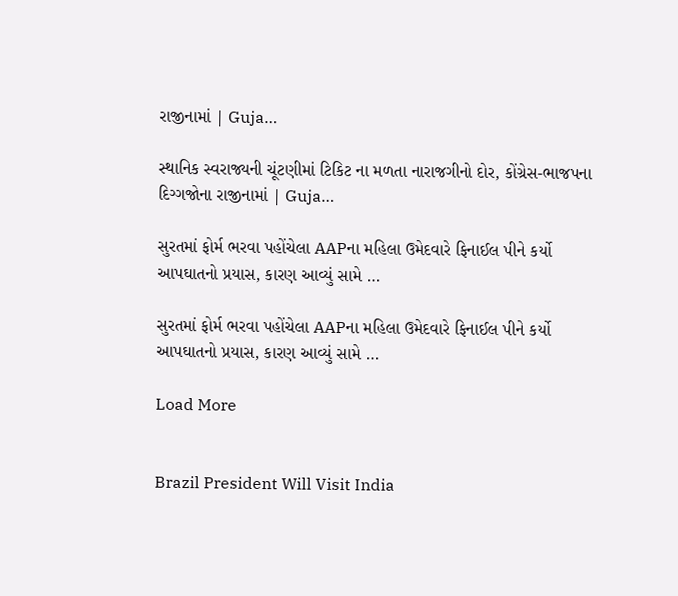રાજીનામાં | Guja…

સ્થાનિક સ્વરાજ્યની ચૂંટણીમાં ટિકિટ ના મળતા નારાજગીનો દોર, કોંગ્રેસ-ભાજપના દિગ્ગજોના રાજીનામાં | Guja…

સુરતમાં ફોર્મ ભરવા પહોંચેલા AAPના મહિલા ઉમેદવારે ફિનાઈલ પીને કર્યો આપઘાતનો પ્રયાસ, કારણ આવ્યું સામે …

સુરતમાં ફોર્મ ભરવા પહોંચેલા AAPના મહિલા ઉમેદવારે ફિનાઈલ પીને કર્યો આપઘાતનો પ્રયાસ, કારણ આવ્યું સામે …

Load More


Brazil President Will Visit India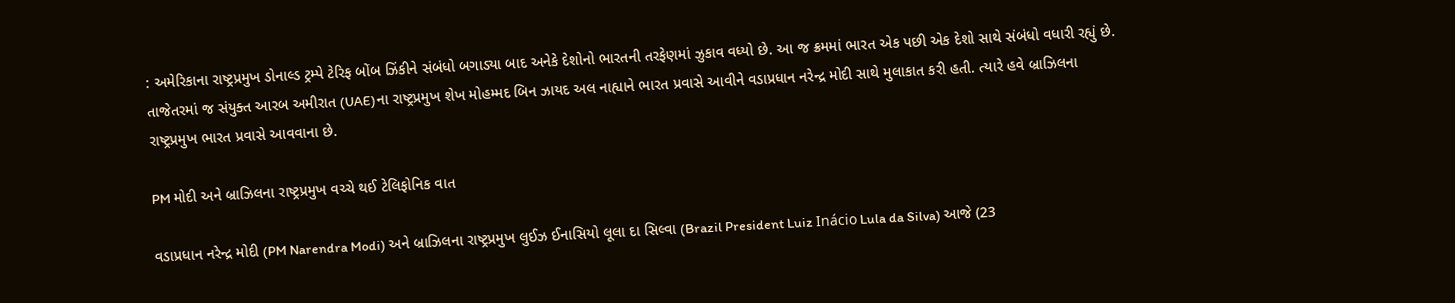: અમેરિકાના રાષ્ટ્રપ્રમુખ ડોનાલ્ડ ટ્રમ્પે ટેરિફ બોંબ ઝિંકીને સંબંધો બગાડ્યા બાદ અનેકે દેશોનો ભારતની તરફેણમાં ઝુકાવ વધ્યો છે. આ જ ક્રમમાં ભારત એક પછી એક દેશો સાથે સંબંધો વધારી રહ્યું છે. તાજેતરમાં જ સંયુક્ત આરબ અમીરાત (UAE)ના રાષ્ટ્રપ્રમુખ શેખ મોહમ્મદ બિન ઝાયદ અલ નાહ્યાને ભારત પ્રવાસે આવીને વડાપ્રધાન નરેન્દ્ર મોદી સાથે મુલાકાત કરી હતી. ત્યારે હવે બ્રાઝિલના રાષ્ટ્રપ્રમુખ ભારત પ્રવાસે આવવાના છે.

PM મોદી અને બ્રાઝિલના રાષ્ટ્રપ્રમુખ વચ્ચે થઈ ટેલિફોનિક વાત

વડાપ્રધાન નરેન્દ્ર મોદી (PM Narendra Modi) અને બ્રાઝિલના રાષ્ટ્રપ્રમુખ લુઈઝ ઈનાસિયો લૂલા દા સિલ્વા (Brazil President Luiz Inácio Lula da Silva) આજે (23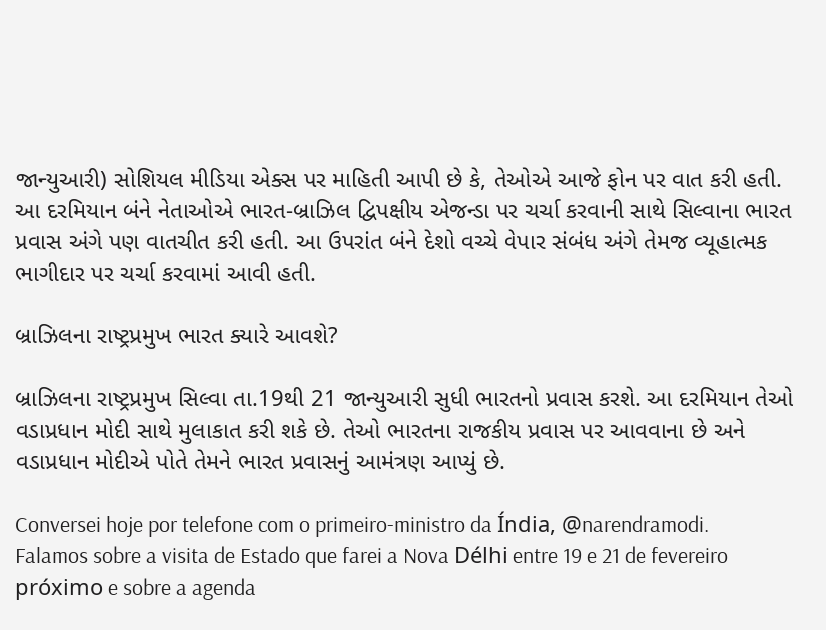જાન્યુઆરી) સોશિયલ મીડિયા એક્સ પર માહિતી આપી છે કે, તેઓએ આજે ફોન પર વાત કરી હતી. આ દરમિયાન બંને નેતાઓએ ભારત-બ્રાઝિલ દ્વિપક્ષીય એજન્ડા પર ચર્ચા કરવાની સાથે સિલ્વાના ભારત પ્રવાસ અંગે પણ વાતચીત કરી હતી. આ ઉપરાંત બંને દેશો વચ્ચે વેપાર સંબંધ અંગે તેમજ વ્યૂહાત્મક ભાગીદાર પર ચર્ચા કરવામાં આવી હતી.

બ્રાઝિલના રાષ્ટ્રપ્રમુખ ભારત ક્યારે આવશે?

બ્રાઝિલના રાષ્ટ્રપ્રમુખ સિલ્વા તા.19થી 21 જાન્યુઆરી સુધી ભારતનો પ્રવાસ કરશે. આ દરમિયાન તેઓ વડાપ્રધાન મોદી સાથે મુલાકાત કરી શકે છે. તેઓ ભારતના રાજકીય પ્રવાસ પર આવવાના છે અને વડાપ્રધાન મોદીએ પોતે તેમને ભારત પ્રવાસનું આમંત્રણ આપ્યું છે.

Conversei hoje por telefone com o primeiro-ministro da Índia, @narendramodi. Falamos sobre a visita de Estado que farei a Nova Délhi entre 19 e 21 de fevereiro próximo e sobre a agenda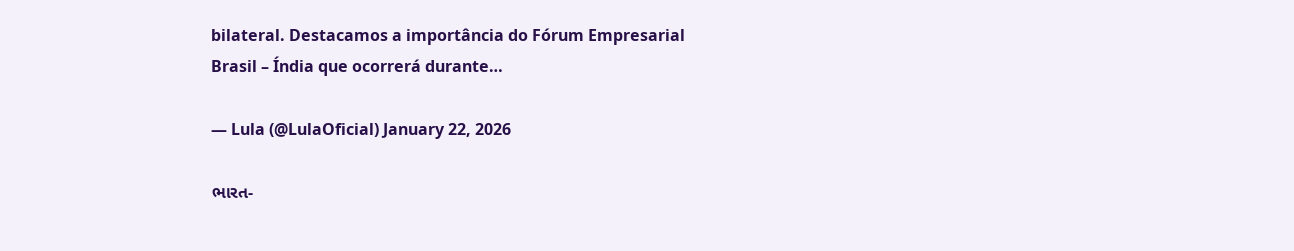bilateral. Destacamos a importância do Fórum Empresarial Brasil – Índia que ocorrerá durante…

— Lula (@LulaOficial) January 22, 2026

ભારત-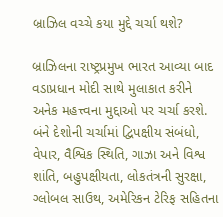બ્રાઝિલ વચ્ચે કયા મુદ્દે ચર્ચા થશે?

બ્રાઝિલના રાષ્ટ્રપ્રમુખ ભારત આવ્યા બાદ વડાપ્રધાન મોદી સાથે મુલાકાત કરીને અનેક મહત્ત્વના મુદ્દાઓ પર ચર્ચા કરશે. બંને દેશોની ચર્ચામાં દ્વિપક્ષીય સંબંધો, વેપાર, વૈશ્વિક સ્થિતિ, ગાઝા અને વિશ્વ શાંતિ, બહુપક્ષીયતા, લોકતંત્રની સુરક્ષા, ગ્લોબલ સાઉથ, અમેરિકન ટેરિફ સહિતના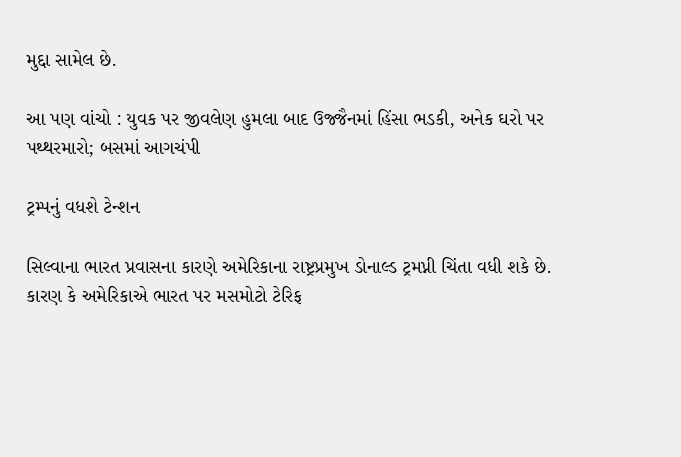મુદ્દા સામેલ છે.

આ પણ વાંચો : યુવક પર જીવલેણ હુમલા બાદ ઉજ્જૈનમાં હિંસા ભડકી, અનેક ઘરો પર પથ્થરમારો; બસમાં આગચંપી

ટ્રમ્પનું વધશે ટેન્શન

સિલ્વાના ભારત પ્રવાસના કારણે અમેરિકાના રાષ્ટ્રપ્રમુખ ડોનાલ્ડ ટ્રમપ્ની ચિંતા વધી શકે છે. કારણ કે અમેરિકાએ ભારત પર મસમોટો ટેરિફ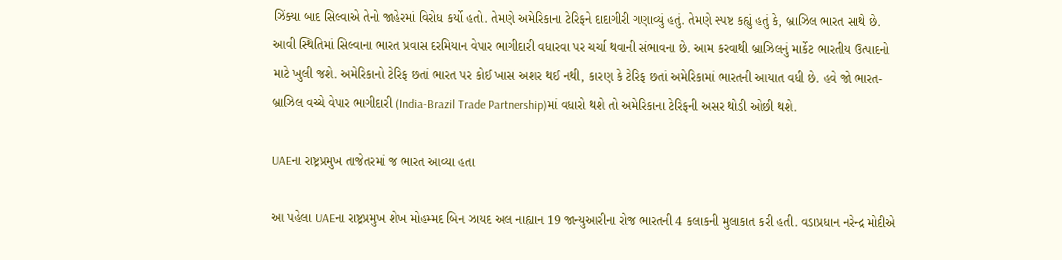ઝિંક્યા બાદ સિલ્વાએ તેનો જાહેરમાં વિરોધ કર્યો હતો. તેમણે અમેરિકાના ટેરિફને દાદાગીરી ગણાવ્યું હતું. તેમણે સ્પષ્ટ કહ્યું હતું કે, બ્રાઝિલ ભારત સાથે છે. આવી સ્થિતિમાં સિલ્વાના ભારત પ્રવાસ દરમિયાન વેપાર ભાગીદારી વધારવા પર ચર્ચા થવાની સંભાવના છે. આમ કરવાથી બ્રાઝિલનું માર્કેટ ભારતીય ઉત્પાદનો માટે ખુલી જશે. અમેરિકાનો ટેરિફ છતાં ભારત પર કોઈ ખાસ અશર થઈ નથી, કારણ કે ટેરિફ છતાં અમેરિકામાં ભારતની આયાત વધી છે. હવે જો ભારત-બ્રાઝિલ વચ્ચે વેપાર ભાગીદારી (India-Brazil Trade Partnership)માં વધારો થશે તો અમેરિકાના ટેરિફની અસર થોડી ઓછી થશે.

UAEના રાષ્ટ્રપ્રમુખ તાજેતરમાં જ ભારત આવ્યા હતા

આ પહેલા UAEના રાષ્ટ્રપ્રમુખ શેખ મોહમ્મદ બિન ઝાયદ અલ નાહ્યાન 19 જાન્યુઆરીના રોજ ભારતની 4 કલાકની મુલાકાત કરી હતી. વડાપ્રધાન નરેન્દ્ર મોદીએ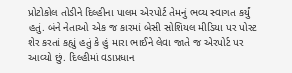પ્રોટોકોલ તોડીને દિલ્હીના પાલમ એરપોર્ટ તેમનું ભવ્ય સ્વાગત કર્યું હતું. બંને નેતાઓ એક જ કારમાં બેસી સોશિયલ મીડિયા પર પોસ્ટ શેર કરતાં કહ્યું હતું કે હું મારા ભાઈને લેવા જાતે જ એરપોર્ટ પર આવ્યો છું. દિલ્હીમાં વડાપ્રધાન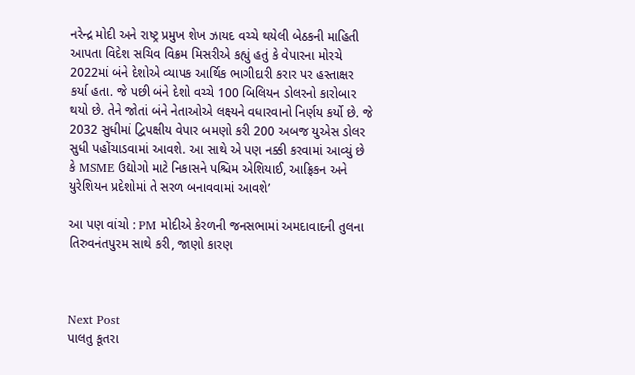નરેન્દ્ર મોદી અને રાષ્ટ્ર પ્રમુખ શેખ ઝાયદ વચ્ચે થયેલી બેઠકની માહિતી આપતા વિદેશ સચિવ વિક્રમ મિસરીએ કહ્યું હતું કે વેપારના મોરચે 2022માં બંને દેશોએ વ્યાપક આર્થિક ભાગીદારી કરાર પર હસ્તાક્ષર કર્યા હતા. જે પછી બંને દેશો વચ્ચે 100 બિલિયન ડોલરનો કારોબાર થયો છે. તેને જોતાં બંને નેતાઓએ લક્ષ્યને વધારવાનો નિર્ણય કર્યો છે. જે 2032 સુધીમાં દ્વિપક્ષીય વેપાર બમણો કરી 200 અબજ યુએસ ડોલર સુધી પહોંચાડવામાં આવશે. આ સાથે એ પણ નક્કી કરવામાં આવ્યું છે કે MSME ઉદ્યોગો માટે નિકાસને પશ્ચિમ એશિયાઈ, આફ્રિકન અને યુરેશિયન પ્રદેશોમાં તે સરળ બનાવવામાં આવશે’

આ પણ વાંચો : PM મોદીએ કેરળની જનસભામાં અમદાવાદની તુલના તિરુવનંતપુરમ સાથે કરી, જાણો કારણ



Next Post
પાલતુ કૂતરા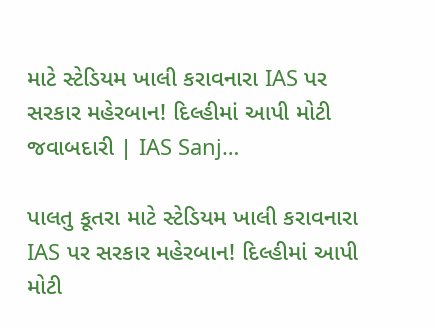માટે સ્ટેડિયમ ખાલી કરાવનારા IAS પર સરકાર મહેરબાન! દિલ્હીમાં આપી મોટી જવાબદારી | IAS Sanj…

પાલતુ કૂતરા માટે સ્ટેડિયમ ખાલી કરાવનારા IAS પર સરકાર મહેરબાન! દિલ્હીમાં આપી મોટી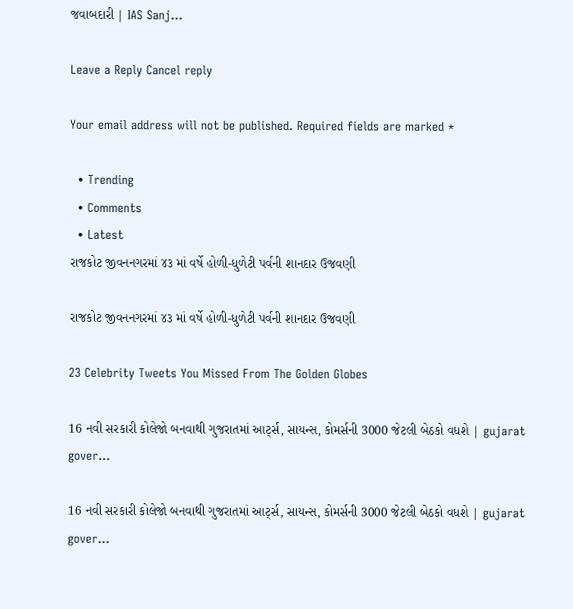જવાબદારી | IAS Sanj...

Leave a Reply Cancel reply

Your email address will not be published. Required fields are marked *

  • Trending
  • Comments
  • Latest
રાજકોટ જીવનનગરમાં ૪૩ માં વર્ષે હોળી-ધુળેટી પર્વની શાનદાર ઉજવણી

રાજકોટ જીવનનગરમાં ૪૩ માં વર્ષે હોળી-ધુળેટી પર્વની શાનદાર ઉજવણી

23 Celebrity Tweets You Missed From The Golden Globes

16 નવી સરકારી કોલેજો બનવાથી ગુજરાતમાં આર્ટ્સ, સાયન્સ, કોમર્સની 3000 જેટલી બેઠકો વધશે | gujarat gover…

16 નવી સરકારી કોલેજો બનવાથી ગુજરાતમાં આર્ટ્સ, સાયન્સ, કોમર્સની 3000 જેટલી બેઠકો વધશે | gujarat gover…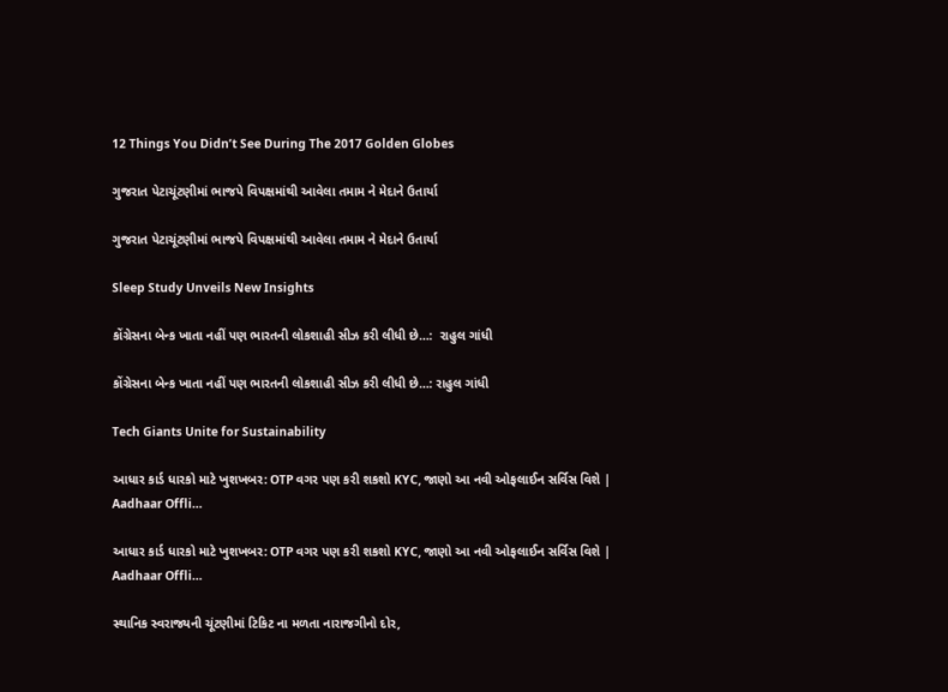12 Things You Didn’t See During The 2017 Golden Globes

ગુજરાત પેટાચૂંટણીમાં ભાજપે વિપક્ષમાંથી આવેલા તમામ ને મેદાને ઉતાર્યા

ગુજરાત પેટાચૂંટણીમાં ભાજપે વિપક્ષમાંથી આવેલા તમામ ને મેદાને ઉતાર્યા

Sleep Study Unveils New Insights

કોંગ્રેસના બેન્ક ખાતા નહીં પણ ભારતની લોકશાહી સીઝ કરી લીધી છે…:  રાહુલ ગાંધી

કોંગ્રેસના બેન્ક ખાતા નહીં પણ ભારતની લોકશાહી સીઝ કરી લીધી છે…: રાહુલ ગાંધી

Tech Giants Unite for Sustainability

આધાર કાર્ડ ધારકો માટે ખુશખબર: OTP વગર પણ કરી શકશો KYC, જાણો આ નવી ઓફલાઈન સર્વિસ વિશે | Aadhaar Offli…

આધાર કાર્ડ ધારકો માટે ખુશખબર: OTP વગર પણ કરી શકશો KYC, જાણો આ નવી ઓફલાઈન સર્વિસ વિશે | Aadhaar Offli…

સ્થાનિક સ્વરાજ્યની ચૂંટણીમાં ટિકિટ ના મળતા નારાજગીનો દોર,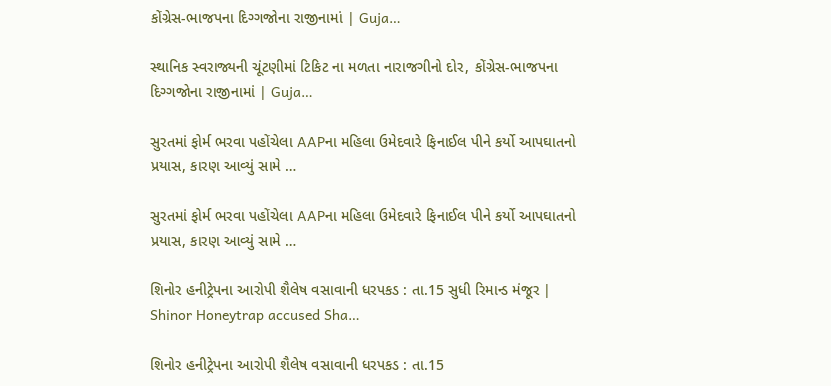કોંગ્રેસ-ભાજપના દિગ્ગજોના રાજીનામાં | Guja…

સ્થાનિક સ્વરાજ્યની ચૂંટણીમાં ટિકિટ ના મળતા નારાજગીનો દોર, કોંગ્રેસ-ભાજપના દિગ્ગજોના રાજીનામાં | Guja…

સુરતમાં ફોર્મ ભરવા પહોંચેલા AAPના મહિલા ઉમેદવારે ફિનાઈલ પીને કર્યો આપઘાતનો પ્રયાસ, કારણ આવ્યું સામે …

સુરતમાં ફોર્મ ભરવા પહોંચેલા AAPના મહિલા ઉમેદવારે ફિનાઈલ પીને કર્યો આપઘાતનો પ્રયાસ, કારણ આવ્યું સામે …

શિનોર હનીટ્રેપના આરોપી શૈલેષ વસાવાની ધરપકડ : તા.15 સુધી રિમાન્ડ મંજૂર | Shinor Honeytrap accused Sha…

શિનોર હનીટ્રેપના આરોપી શૈલેષ વસાવાની ધરપકડ : તા.15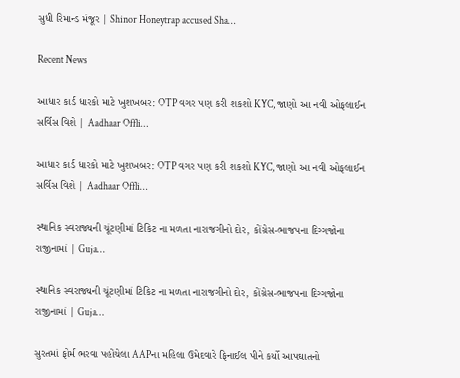સુધી રિમાન્ડ મંજૂર | Shinor Honeytrap accused Sha…

Recent News

આધાર કાર્ડ ધારકો માટે ખુશખબર: OTP વગર પણ કરી શકશો KYC, જાણો આ નવી ઓફલાઈન સર્વિસ વિશે | Aadhaar Offli…

આધાર કાર્ડ ધારકો માટે ખુશખબર: OTP વગર પણ કરી શકશો KYC, જાણો આ નવી ઓફલાઈન સર્વિસ વિશે | Aadhaar Offli…

સ્થાનિક સ્વરાજ્યની ચૂંટણીમાં ટિકિટ ના મળતા નારાજગીનો દોર, કોંગ્રેસ-ભાજપના દિગ્ગજોના રાજીનામાં | Guja…

સ્થાનિક સ્વરાજ્યની ચૂંટણીમાં ટિકિટ ના મળતા નારાજગીનો દોર, કોંગ્રેસ-ભાજપના દિગ્ગજોના રાજીનામાં | Guja…

સુરતમાં ફોર્મ ભરવા પહોંચેલા AAPના મહિલા ઉમેદવારે ફિનાઈલ પીને કર્યો આપઘાતનો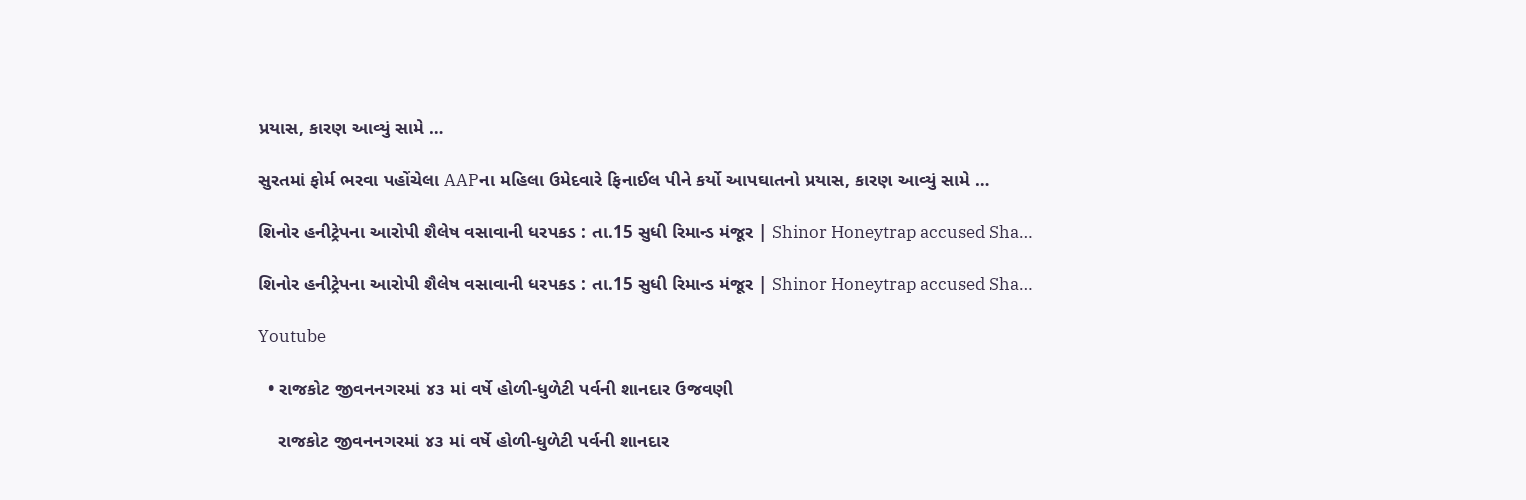પ્રયાસ, કારણ આવ્યું સામે …

સુરતમાં ફોર્મ ભરવા પહોંચેલા AAPના મહિલા ઉમેદવારે ફિનાઈલ પીને કર્યો આપઘાતનો પ્રયાસ, કારણ આવ્યું સામે …

શિનોર હનીટ્રેપના આરોપી શૈલેષ વસાવાની ધરપકડ : તા.15 સુધી રિમાન્ડ મંજૂર | Shinor Honeytrap accused Sha…

શિનોર હનીટ્રેપના આરોપી શૈલેષ વસાવાની ધરપકડ : તા.15 સુધી રિમાન્ડ મંજૂર | Shinor Honeytrap accused Sha…

Youtube

  • રાજકોટ જીવનનગરમાં ૪૩ માં વર્ષે હોળી-ધુળેટી પર્વની શાનદાર ઉજવણી

    રાજકોટ જીવનનગરમાં ૪૩ માં વર્ષે હોળી-ધુળેટી પર્વની શાનદાર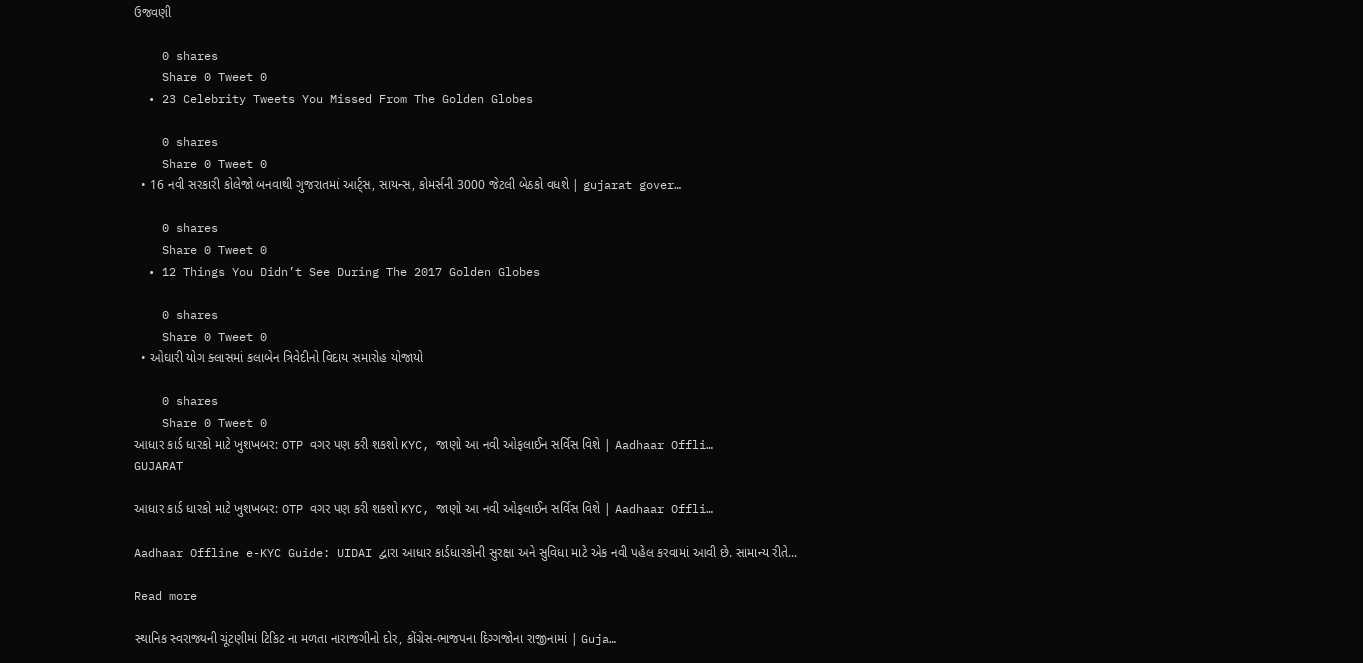ઉજવણી

    0 shares
    Share 0 Tweet 0
  • 23 Celebrity Tweets You Missed From The Golden Globes

    0 shares
    Share 0 Tweet 0
  • 16 નવી સરકારી કોલેજો બનવાથી ગુજરાતમાં આર્ટ્સ, સાયન્સ, કોમર્સની 3000 જેટલી બેઠકો વધશે | gujarat gover…

    0 shares
    Share 0 Tweet 0
  • 12 Things You Didn’t See During The 2017 Golden Globes

    0 shares
    Share 0 Tweet 0
  • ઓઘારી યોગ ક્લાસમાં કલાબેન ત્રિવેદીનો વિદાય સમારોહ યોજાયો

    0 shares
    Share 0 Tweet 0
આધાર કાર્ડ ધારકો માટે ખુશખબર: OTP વગર પણ કરી શકશો KYC, જાણો આ નવી ઓફલાઈન સર્વિસ વિશે | Aadhaar Offli…
GUJARAT

આધાર કાર્ડ ધારકો માટે ખુશખબર: OTP વગર પણ કરી શકશો KYC, જાણો આ નવી ઓફલાઈન સર્વિસ વિશે | Aadhaar Offli…

Aadhaar Offline e-KYC Guide: UIDAI દ્વારા આધાર કાર્ડધારકોની સુરક્ષા અને સુવિધા માટે એક નવી પહેલ કરવામાં આવી છે. સામાન્ય રીતે...

Read more

સ્થાનિક સ્વરાજ્યની ચૂંટણીમાં ટિકિટ ના મળતા નારાજગીનો દોર, કોંગ્રેસ-ભાજપના દિગ્ગજોના રાજીનામાં | Guja…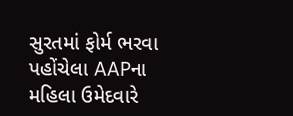સુરતમાં ફોર્મ ભરવા પહોંચેલા AAPના મહિલા ઉમેદવારે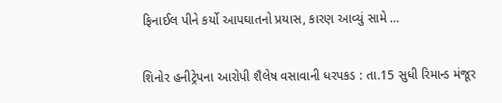ફિનાઈલ પીને કર્યો આપઘાતનો પ્રયાસ, કારણ આવ્યું સામે …

શિનોર હનીટ્રેપના આરોપી શૈલેષ વસાવાની ધરપકડ : તા.15 સુધી રિમાન્ડ મંજૂર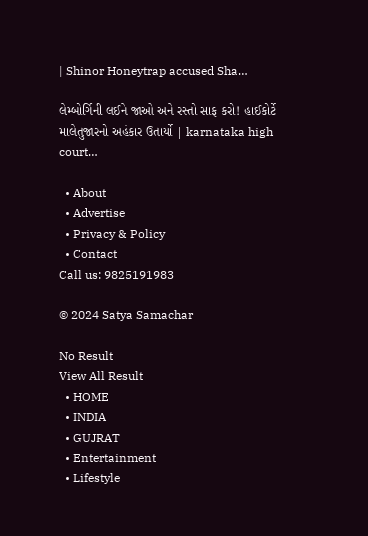| Shinor Honeytrap accused Sha…

લેમ્બોર્ગિની લઈને જાઓ અને રસ્તો સાફ કરો! હાઈકોર્ટે માલેતુજારનો અહંકાર ઉતાર્યો | karnataka high court…

  • About
  • Advertise
  • Privacy & Policy
  • Contact
Call us: 9825191983

© 2024 Satya Samachar

No Result
View All Result
  • HOME
  • INDIA
  • GUJRAT
  • Entertainment
  • Lifestyle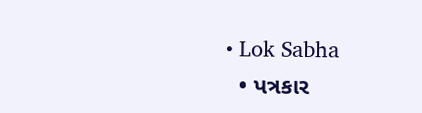• Lok Sabha
  • પત્રકાર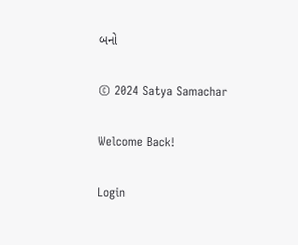બનો

© 2024 Satya Samachar

Welcome Back!

Login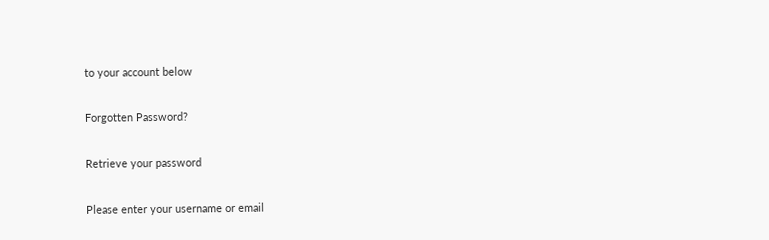to your account below

Forgotten Password?

Retrieve your password

Please enter your username or email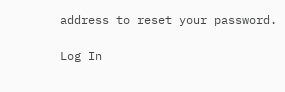address to reset your password.

Log In